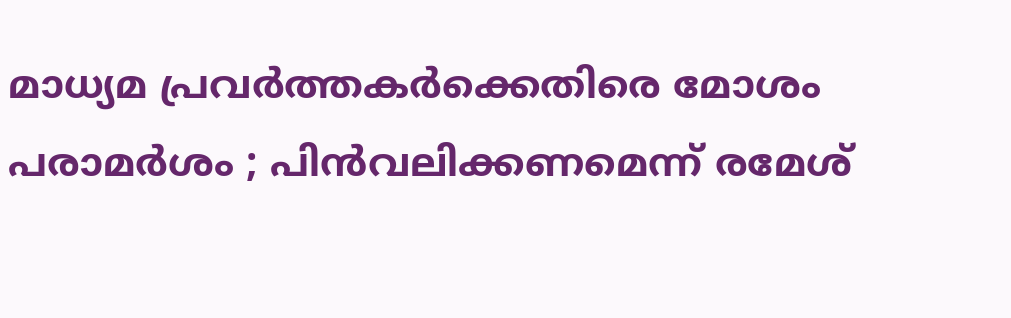മാധ്യമ പ്രവർത്തകർക്കെതിരെ മോശം പരാമർശം ; പിൻവലിക്കണമെന്ന് രമേശ്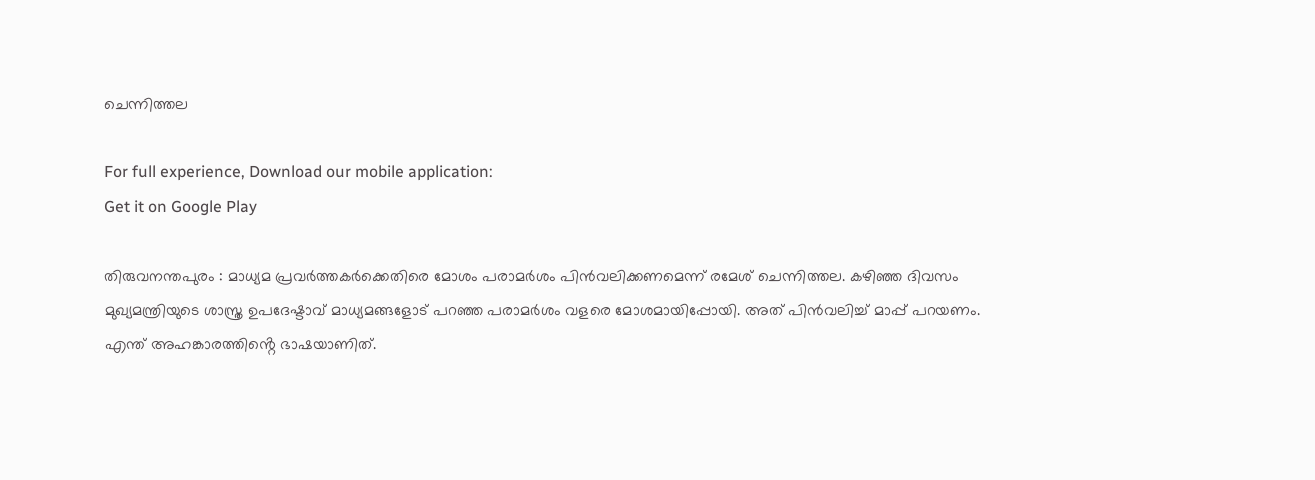ചെന്നിത്തല

For full experience, Download our mobile application:
Get it on Google Play

തിരുവനന്തപുരം : മാധ്യമ പ്രവർത്തകർക്കെതിരെ മോശം പരാമർശം പിൻവലിക്കണമെന്ന് രമേശ് ചെന്നിത്തല. കഴിഞ്ഞ ദിവസം മുഖ്യമന്ത്രിയുടെ ശാസ്ത്ര ഉപദേഷ്ടാവ് മാധ്യമങ്ങളോട് പറഞ്ഞ പരാമർശം വളരെ മോശമായിപ്പോയി. അത് പിൻവലിച്ച് മാപ്പ് പറയണം. എന്ത് അഹങ്കാരത്തിൻ്റെ ഭാഷയാണിത്.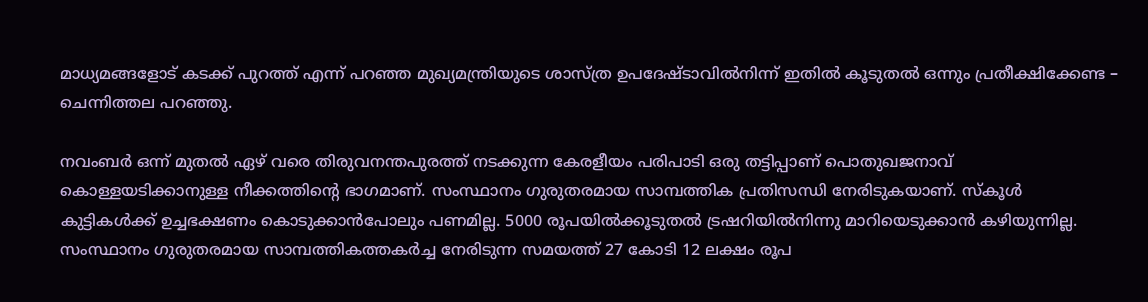മാധ്യമങ്ങളോട് കടക്ക് പുറത്ത് എന്ന് പറഞ്ഞ മുഖ്യമന്ത്രിയുടെ ശാസ്ത്ര ഉപദേഷ്ടാവിൽനിന്ന് ഇതിൽ കൂടുതൽ ഒന്നും പ്രതീക്ഷിക്കേണ്ട – ചെന്നിത്തല പറഞ്ഞു.

നവംബർ ഒന്ന് മുതൽ ഏഴ് വരെ തിരുവനന്തപുരത്ത് നടക്കുന്ന കേരളീയം പരിപാടി ഒരു തട്ടിപ്പാണ് പൊതുഖജനാവ് കൊള്ളയടിക്കാനുള്ള നീക്കത്തിന്റെ ഭാഗമാണ്. സംസ്ഥാനം ഗുരുതരമായ സാമ്പത്തിക പ്രതിസന്ധി നേരിടുകയാണ്. സ്കൂൾ കുട്ടികൾക്ക് ഉച്ചഭക്ഷണം കൊടുക്കാൻപോലും പണമില്ല. 5000 രൂപയിൽക്കൂടുതൽ ട്രഷറിയിൽനിന്നു മാറിയെടുക്കാൻ കഴിയുന്നില്ല. സംസ്ഥാനം ഗുരുതരമായ സാമ്പത്തികത്തകർച്ച നേരിടുന്ന സമയത്ത് 27 കോടി 12 ലക്ഷം രൂപ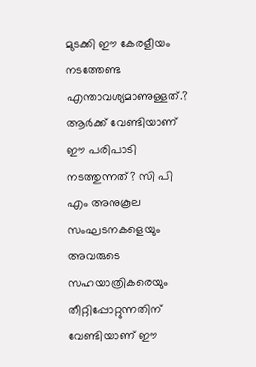മുടക്കി ഈ കേരളീയം നടത്തേണ്ട എന്താവശ്യമാണുള്ളത്.? ആർക്ക് വേണ്ടിയാണ് ഈ പരിപാടി നടത്തുന്നത്? സി പി എം അനുകൂല സംഘടനകളെയും അവരുടെ സഹയാത്രികരെയും തീറ്റിപ്പോറ്റുന്നതിന് വേണ്ടിയാണ് ഈ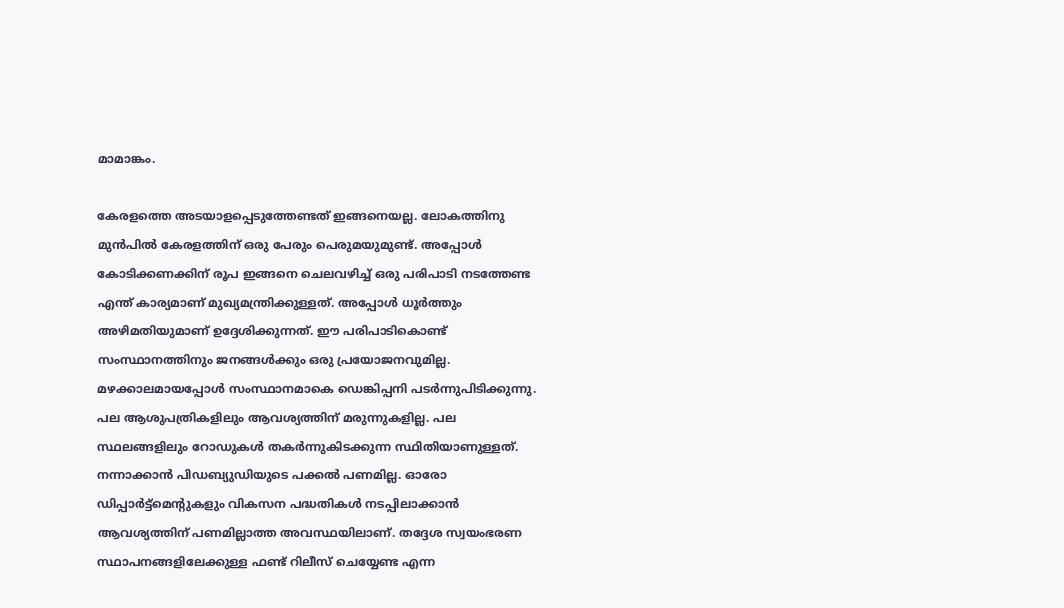മാമാങ്കം.

കേരളത്തെ അടയാളപ്പെടുത്തേണ്ടത് ഇങ്ങനെയല്ല. ലോകത്തിനു മുൻപിൽ കേരളത്തിന് ഒരു പേരും പെരുമയുമുണ്ട്. അപ്പോൾ കോടിക്കണക്കിന് രൂപ ഇങ്ങനെ ചെലവഴിച്ച് ഒരു പരിപാടി നടത്തേണ്ട എന്ത് കാര്യമാണ് മുഖ്യമന്ത്രിക്കുള്ളത്. അപ്പോൾ ധൂർത്തും അഴിമതിയുമാണ് ഉദ്ദേശിക്കുന്നത്. ഈ പരിപാടികൊണ്ട് സംസ്ഥാനത്തിനും ജനങ്ങൾക്കും ഒരു പ്രയോജനവുമില്ല. മഴക്കാലമായപ്പോൾ സംസ്ഥാനമാകെ ഡെങ്കിപ്പനി പടർന്നുപിടിക്കുന്നു. പല ആശുപത്രികളിലും ആവശ്യത്തിന് മരുന്നുകളില്ല. പല സ്ഥലങ്ങളിലും റോഡുകൾ തകർന്നുകിടക്കുന്ന സ്ഥിതിയാണുള്ളത്. നന്നാക്കാൻ പിഡബ്യുഡിയുടെ പക്കൽ പണമില്ല. ഓരോ ഡിപ്പാർട്ട്മെന്റുകളും വികസന പദ്ധതികൾ നടപ്പിലാക്കാൻ ആവശ്യത്തിന് പണമില്ലാത്ത അവസ്ഥയിലാണ്. തദ്ദേശ സ്വയംഭരണ സ്ഥാപനങ്ങളിലേക്കുള്ള ഫണ്ട് റിലീസ് ചെയ്യേണ്ട എന്ന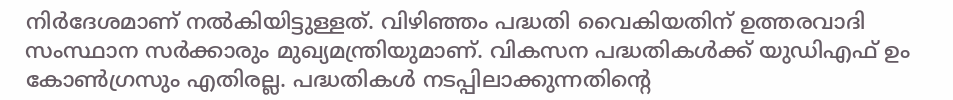നിർദേശമാണ് നൽകിയിട്ടുള്ളത്. വിഴിഞ്ഞം പദ്ധതി വൈകിയതിന് ഉത്തരവാദി സംസ്ഥാന സർക്കാരും മുഖ്യമന്ത്രിയുമാണ്. വികസന പദ്ധതികൾക്ക് യുഡിഎഫ് ഉം കോൺഗ്രസും എതിരല്ല. പദ്ധതികൾ നടപ്പിലാക്കുന്നതിന്റെ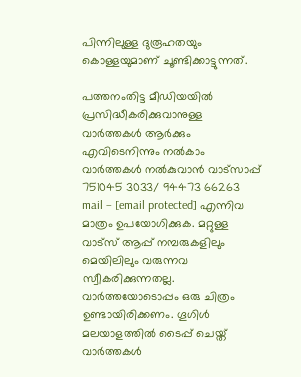പിന്നിലുള്ള ദുരൂഹതയും കൊള്ളയുമാണ് ചൂണ്ടിക്കാട്ടുന്നത്.

പത്തനംതിട്ട മീഡിയയില്‍ പ്രസിദ്ധീകരിക്കുവാനുള്ള വാര്‍ത്തകള്‍ ആര്‍ക്കും എവിടെനിന്നും നല്‍കാം
വാര്‍ത്തകള്‍ നല്‍കുവാന്‍ വാട്സാപ്പ് 751045 3033/ 94473 66263 mail – [email protected] എന്നിവ മാത്രം ഉപയോഗിക്കുക. മറ്റുള്ള വാട്സ് ആപ്പ് നമ്പരുകളിലും മെയിലിലും വരുന്നവ സ്വീകരിക്കുന്നതല്ല. വാര്‍ത്തയോടൊപ്പം ഒരു ചിത്രം ഉണ്ടായിരിക്കണം. ഗൂഗിള്‍ മലയാളത്തില്‍ ടൈപ്പ് ചെയ്ത് വാര്‍ത്തകള്‍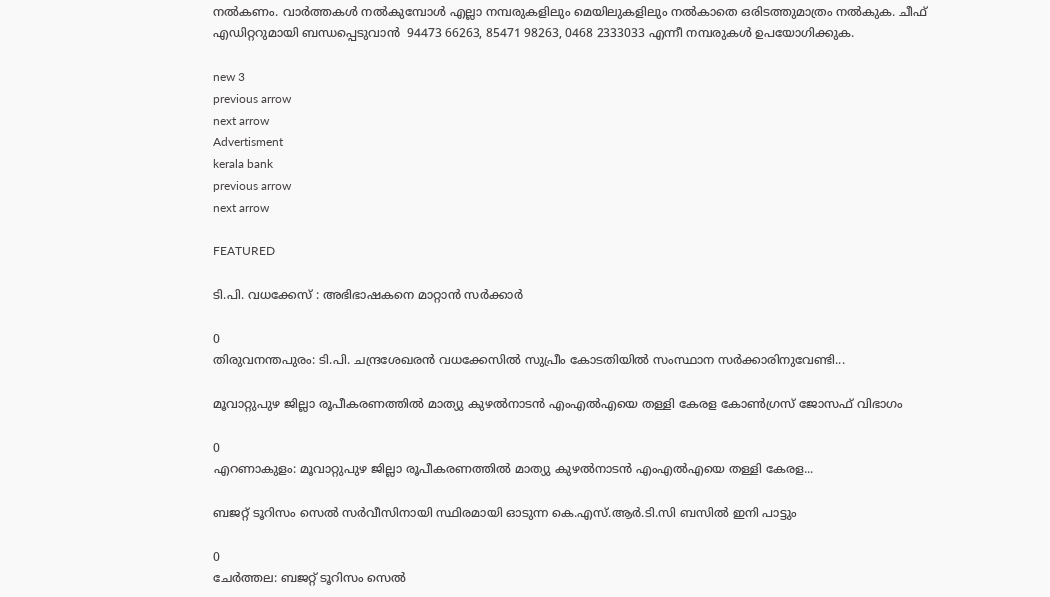നല്‍കണം. വാര്‍ത്തകള്‍ നല്‍കുമ്പോള്‍ എല്ലാ നമ്പരുകളിലും മെയിലുകളിലും നല്‍കാതെ ഒരിടത്തുമാത്രം നല്‍കുക. ചീഫ് എഡിറ്ററുമായി ബന്ധപ്പെടുവാന്‍  94473 66263, 85471 98263, 0468 2333033 എന്നീ നമ്പരുകള്‍ ഉപയോഗിക്കുക.

new 3
previous arrow
next arrow
Advertisment
kerala bank
previous arrow
next arrow

FEATURED

ടി.പി. വധക്കേസ് : അഭിഭാഷകനെ മാറ്റാൻ സർക്കാർ

0
തിരുവനന്തപുരം: ടി.പി. ചന്ദ്രശേഖരൻ വധക്കേസിൽ സുപ്രീം കോടതിയിൽ സംസ്ഥാന സർക്കാരിനുവേണ്ടി...

മൂവാറ്റുപുഴ ജില്ലാ രൂപീകരണത്തിൽ മാത്യു കുഴൽനാടൻ എംഎൽഎയെ തള്ളി കേരള കോൺഗ്രസ് ജോസഫ് വിഭാഗം

0
എറണാകുളം: മൂവാറ്റുപുഴ ജില്ലാ രൂപീകരണത്തിൽ മാത്യു കുഴൽനാടൻ എംഎൽഎയെ തള്ളി കേരള...

ബജറ്റ് ടൂറിസം സെൽ സർവീസിനായി സ്ഥിരമായി ഓടുന്ന കെ.എസ്.ആർ.ടി.സി ബസിൽ ഇനി പാട്ടും

0
ചേർത്തല: ബജറ്റ് ടൂറിസം സെൽ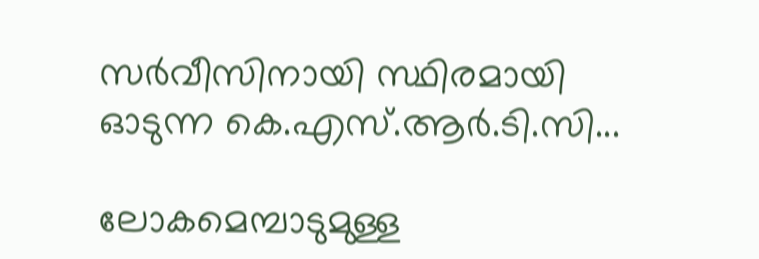സർവീസിനായി സ്ഥിരമായി ഓടുന്ന കെ.എസ്.ആർ.ടി.സി...

ലോകമെമ്പാടുമുള്ള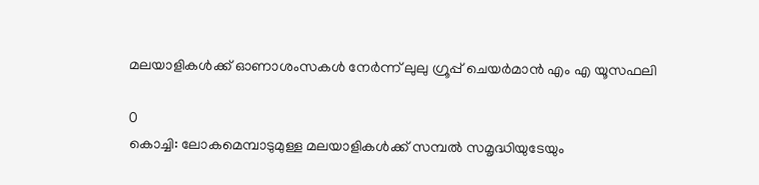മലയാളികൾക്ക് ഓണാശംസകൾ നേർന്ന് ലുലു ഗ്രൂപ്പ് ചെയർമാൻ എം എ യൂസഫലി

0
കൊച്ചി: ലോകമെമ്പാടുമുള്ള മലയാളികൾക്ക് സമ്പൽ സമൃദ്ധിയുടേയും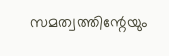സമത്വത്തിന്റേയും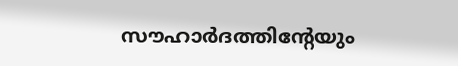സൗഹാർദത്തിന്റേയും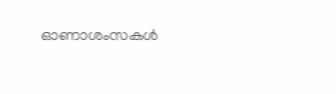ഓണാശംസകൾ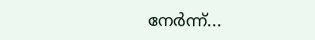നേർന്ന്...